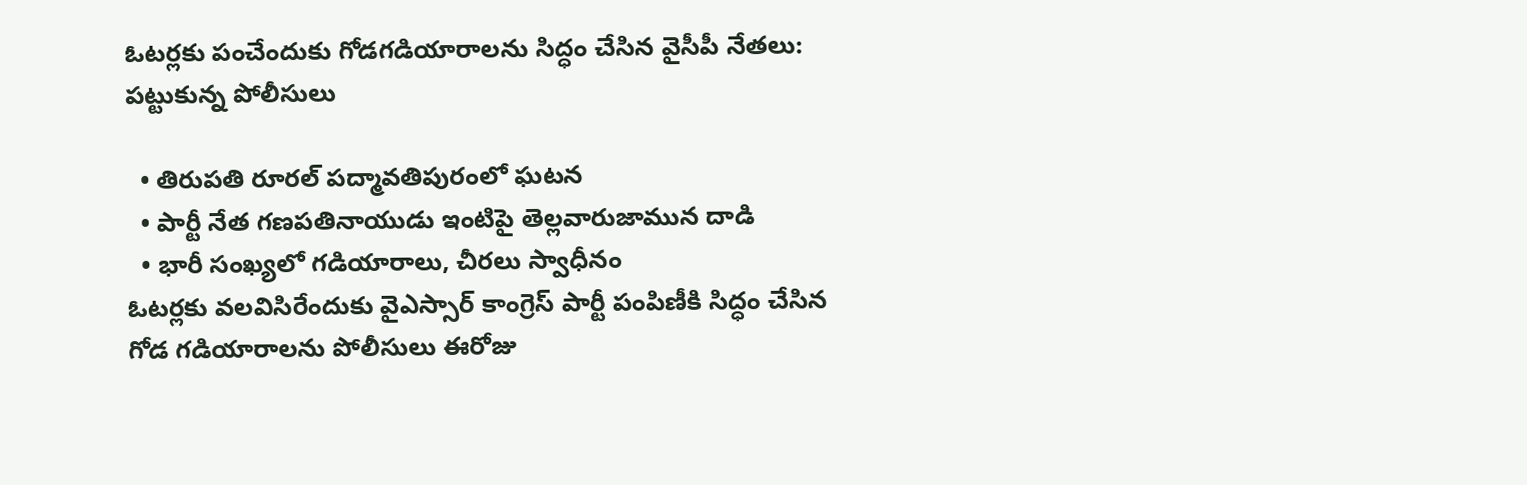ఓటర్లకు పంచేందుకు గోడగడియారాలను సిద్ధం చేసిన వైసీపీ నేతలు: పట్టుకున్న పోలీసులు

  • తిరుపతి రూరల్‌ పద్మావతిపురంలో ఘటన
  • పార్టీ నేత గణపతినాయుడు ఇంటిపై తెల్లవారుజామున దాడి
  • భారీ సంఖ్యలో గడియారాలు, చీరలు స్వాధీనం
ఓటర్లకు వలవిసిరేందుకు వైఎస్సార్‌ కాంగ్రెస్‌ పార్టీ పంపిణీకి సిద్ధం చేసిన గోడ గడియారాలను పోలీసులు ఈరోజు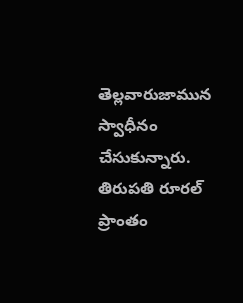తెల్లవారుజామున స్వాధీనం చేసుకున్నారు. తిరుపతి రూరల్‌ ప్రాంతం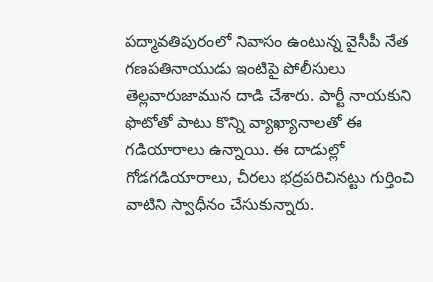పద్మావతిపురంలో నివాసం ఉంటున్న వైసీపీ నేత గణపతినాయుడు ఇంటిపై పోలీసులు తెల్లవారుజామున దాడి చేశారు. పార్టీ నాయకుని ఫొటోతో పాటు కొన్ని వ్యాఖ్యానాలతో ఈ గడియారాలు ఉన్నాయి. ఈ దాడుల్లో గోడగడియారాలు, చీరలు భద్రపరిచినట్టు గుర్తించి వాటిని స్వాధీనం చేసుకున్నారు.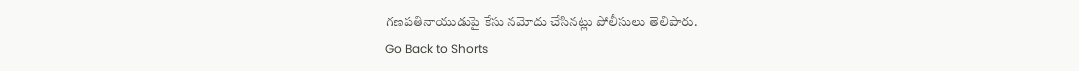గణపతినాయుడుపై కేసు నమోదు చేసినట్లు పోలీసులు తెలిపారు.
Go Back to Shorts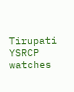Tirupati
YSRCP
watches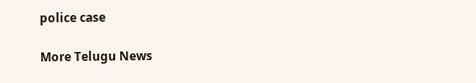police case

More Telugu News